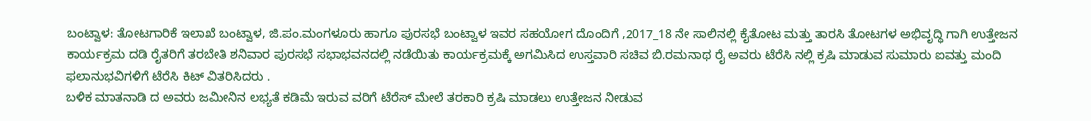ಬಂಟ್ವಾಳ: ತೋಟಗಾರಿಕೆ ಇಲಾಖೆ ಬಂಟ್ವಾಳ, ಜಿ.ಪಂ.ಮಂಗಳೂರು ಹಾಗೂ ಪುರಸಭೆ ಬಂಟ್ವಾಳ ಇವರ ಸಹಯೋಗ ದೊಂದಿಗೆ ,2017_18 ನೇ ಸಾಲಿನಲ್ಲಿ ಕೈತೋಟ ಮತ್ತು ತಾರಸಿ ತೋಟಗಳ ಅಭಿವೃದ್ಧಿ ಗಾಗಿ ಉತ್ತೇಜನ ಕಾರ್ಯಕ್ರಮ ದಡಿ ರೈತರಿಗೆ ತರಬೇತಿ ಶನಿವಾರ ಪುರಸಭೆ ಸಭಾಭವನದಲ್ಲಿ ನಡೆಯಿತು ಕಾರ್ಯಕ್ರಮಕ್ಕೆ ಅಗಮಿಸಿದ ಉಸ್ತವಾರಿ ಸಚಿವ ಬಿ.ರಮನಾಥ ರೈ ಅವರು ಟೆರೆಸಿ ನಲ್ಲಿ ಕ್ರಷಿ ಮಾಡುವ ಸುಮಾರು ಐವತ್ತು ಮಂದಿ ಫಲಾನುಭವಿಗಳಿಗೆ ಟೆರೆಸಿ ಕಿಟ್ ವಿತರಿಸಿದರು .
ಬಳಿಕ ಮಾತನಾಡಿ ದ ಅವರು ಜಮೀನಿನ ಲಭ್ಯತೆ ಕಡಿಮೆ ಇರುವ ವರಿಗೆ ಟೆರೆಸ್ ಮೇಲೆ ತರಕಾರಿ ಕ್ರಷಿ ಮಾಡಲು ಉತ್ತೇಜನ ನೀಡುವ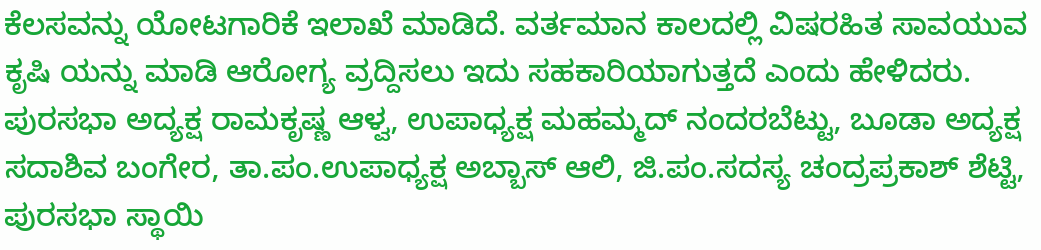ಕೆಲಸವನ್ನು ಯೋಟಗಾರಿಕೆ ಇಲಾಖೆ ಮಾಡಿದೆ. ವರ್ತಮಾನ ಕಾಲದಲ್ಲಿ ವಿಷರಹಿತ ಸಾವಯುವ ಕೃಷಿ ಯನ್ನು ಮಾಡಿ ಆರೋಗ್ಯ ವ್ರದ್ದಿಸಲು ಇದು ಸಹಕಾರಿಯಾಗುತ್ತದೆ ಎಂದು ಹೇಳಿದರು.
ಪುರಸಭಾ ಅದ್ಯಕ್ಷ ರಾಮಕೃಷ್ಣ ಆಳ್ವ, ಉಪಾಧ್ಯಕ್ಷ ಮಹಮ್ಮದ್ ನಂದರಬೆಟ್ಟು, ಬೂಡಾ ಅದ್ಯಕ್ಷ ಸದಾಶಿವ ಬಂಗೇರ, ತಾ.ಪಂ.ಉಪಾಧ್ಯಕ್ಷ ಅಬ್ಬಾಸ್ ಆಲಿ, ಜಿ.ಪಂ.ಸದಸ್ಯ ಚಂದ್ರಪ್ರಕಾಶ್ ಶೆಟ್ಟಿ, ಪುರಸಭಾ ಸ್ಥಾಯಿ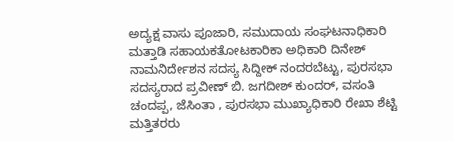ಅದ್ಯಕ್ಷ ವಾಸು ಪೂಜಾರಿ, ಸಮುದಾಯ ಸಂಘಟನಾಧಿಕಾರಿ ಮತ್ತಾಡಿ ಸಹಾಯಕತೋಟಕಾರಿಕಾ ಅಧಿಕಾರಿ ದಿನೇಶ್ ನಾಮನಿರ್ದೇಶನ ಸದಸ್ಯ ಸಿದ್ದೀಕ್ ನಂದರಬೆಟ್ಟು, ಪುರಸಭಾ ಸದಸ್ಯರಾದ ಪ್ರವೀಣ್ ಬಿ. ಜಗದೀಶ್ ಕುಂದರ್, ವಸಂತಿ ಚಂದಪ್ಪ, ಜೆಸಿಂತಾ , ಪುರಸಭಾ ಮುಖ್ಯಾಧಿಕಾರಿ ರೇಖಾ ಶೆಟ್ಟಿ ಮತ್ತಿತರರು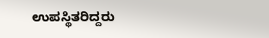ಉಪಸ್ಥಿತರಿದ್ದರು